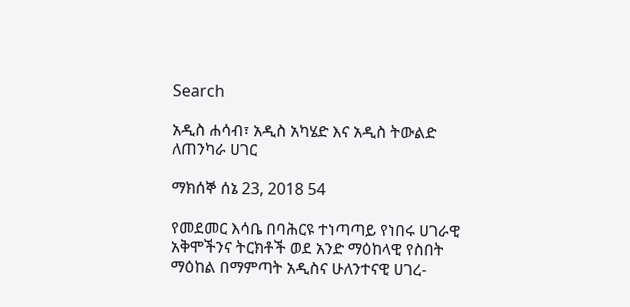Search

አዲስ ሐሳብ፣ አዲስ አካሄድ እና አዲስ ትውልድ ለጠንካራ ሀገር

ማክሰኞ ሰኔ 23, 2018 54

የመደመር እሳቤ በባሕርዩ ተነጣጣይ የነበሩ ሀገራዊ አቅሞችንና ትርክቶች ወደ አንድ ማዕከላዊ የስበት ማዕከል በማምጣት አዲስና ሁለንተናዊ ሀገረ-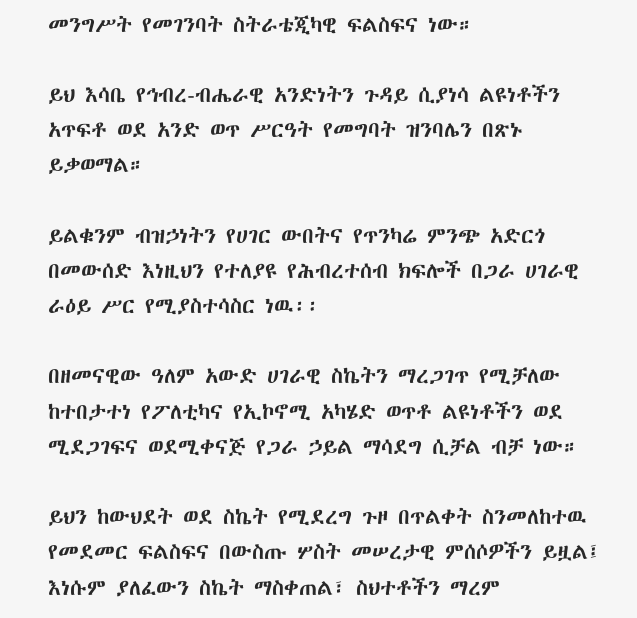መንግሥት የመገንባት ስትራቴጂካዊ ፍልስፍና ነው።

ይህ እሳቤ የኅብረ-ብሔራዊ አንድነትን ጉዳይ ሲያነሳ ልዩነቶችን አጥፍቶ ወደ አንድ ወጥ ሥርዓት የመግባት ዝንባሌን በጽኑ ይቃወማል።

ይልቁንም ብዝኃነትን የሀገር ውበትና የጥንካሬ ምንጭ አድርጎ በመውሰድ እነዚህን የተለያዩ የሕብረተሰብ ክፍሎች በጋራ ሀገራዊ ራዕይ ሥር የሚያስተሳስር ነዉ፡፡

በዘመናዊው ዓለም አውድ ሀገራዊ ስኬትን ማረጋገጥ የሚቻለው ከተበታተነ የፖለቲካና የኢኮኖሚ አካሄድ ወጥቶ ልዩነቶችን ወደ ሚደጋገፍና ወደሚቀናጅ የጋራ ኃይል ማሳደግ ሲቻል ብቻ ነው።

ይህን ከውህደት ወደ ስኬት የሚደረግ ጉዞ በጥልቀት ስንመለከተዉ የመደመር ፍልስፍና በውስጡ ሦስት መሠረታዊ ምሰሶዎችን ይዟል፤ እነሱም ያለፈውን ስኬት ማስቀጠል፣ ስህተቶችን ማረም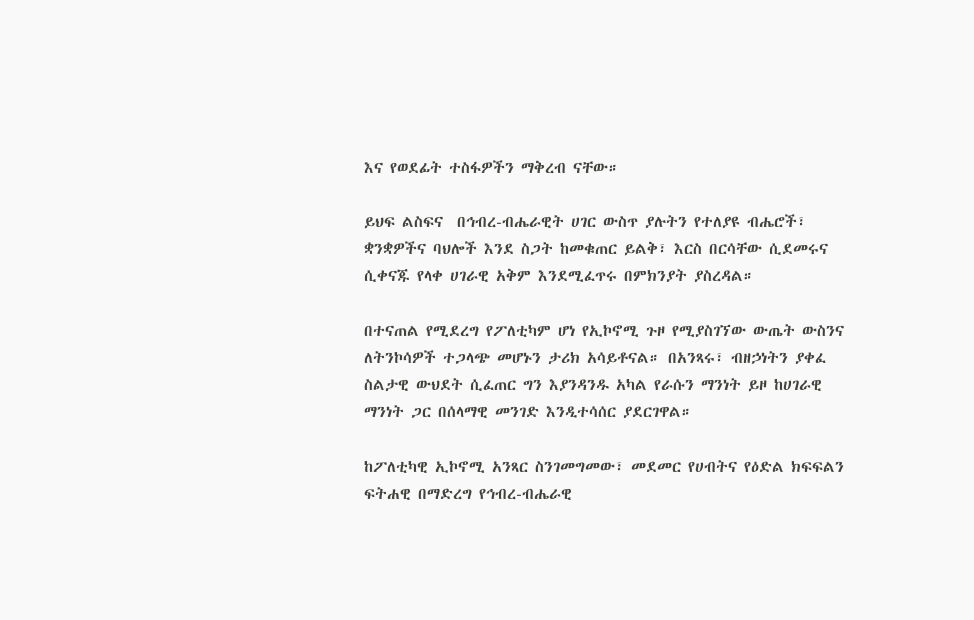እና የወደፊት ተስፋዎችን ማቅረብ ናቸው።

ይህፍ ልስፍና  በኅብረ-ብሔራዊት ሀገር ውስጥ ያሉትን የተለያዩ ብሔሮች፣ ቋንቋዎችና ባህሎች እንደ ስጋት ከመቁጠር ይልቅ፣ እርስ በርሳቸው ሲደመሩና ሲቀናጁ የላቀ ሀገራዊ አቅም እንደሚፈጥሩ በምክንያት ያስረዳል።

በተናጠል የሚደረግ የፖለቲካም ሆነ የኢኮኖሚ ጉዞ የሚያስገኘው ውጤት ውስንና ለትንኮሳዎች ተጋላጭ መሆኑን ታሪክ አሳይቶናል። በአንጻሩ፣ ብዘኃነትን ያቀፈ ስልታዊ ውህደት ሲፈጠር ግን እያንዳንዱ አካል የራሱን ማንነት ይዞ ከሀገራዊ ማንነት ጋር በሰላማዊ መንገድ እንዲተሳሰር ያደርገዋል።

ከፖለቲካዊ ኢኮኖሚ አንጻር ስንገመግመው፣ መደመር የሀብትና የዕድል ክፍፍልን ፍትሐዊ በማድረግ የኅብረ-ብሔራዊ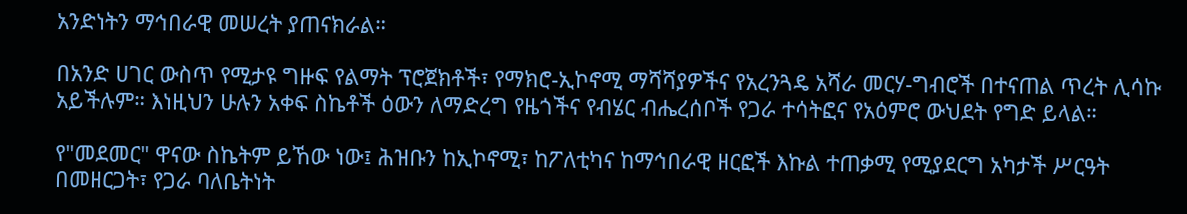አንድነትን ማኅበራዊ መሠረት ያጠናክራል።

በአንድ ሀገር ውስጥ የሚታዩ ግዙፍ የልማት ፕሮጀክቶች፣ የማክሮ-ኢኮኖሚ ማሻሻያዎችና የአረንጓዴ አሻራ መርሃ-ግብሮች በተናጠል ጥረት ሊሳኩ አይችሉም። እነዚህን ሁሉን አቀፍ ስኬቶች ዕውን ለማድረግ የዜጎችና የብሄር ብሔረሰቦች የጋራ ተሳትፎና የአዕምሮ ውህደት የግድ ይላል።

የ"መደመር" ዋናው ስኬትም ይኸው ነው፤ ሕዝቡን ከኢኮኖሚ፣ ከፖለቲካና ከማኅበራዊ ዘርፎች እኩል ተጠቃሚ የሚያደርግ አካታች ሥርዓት በመዘርጋት፣ የጋራ ባለቤትነት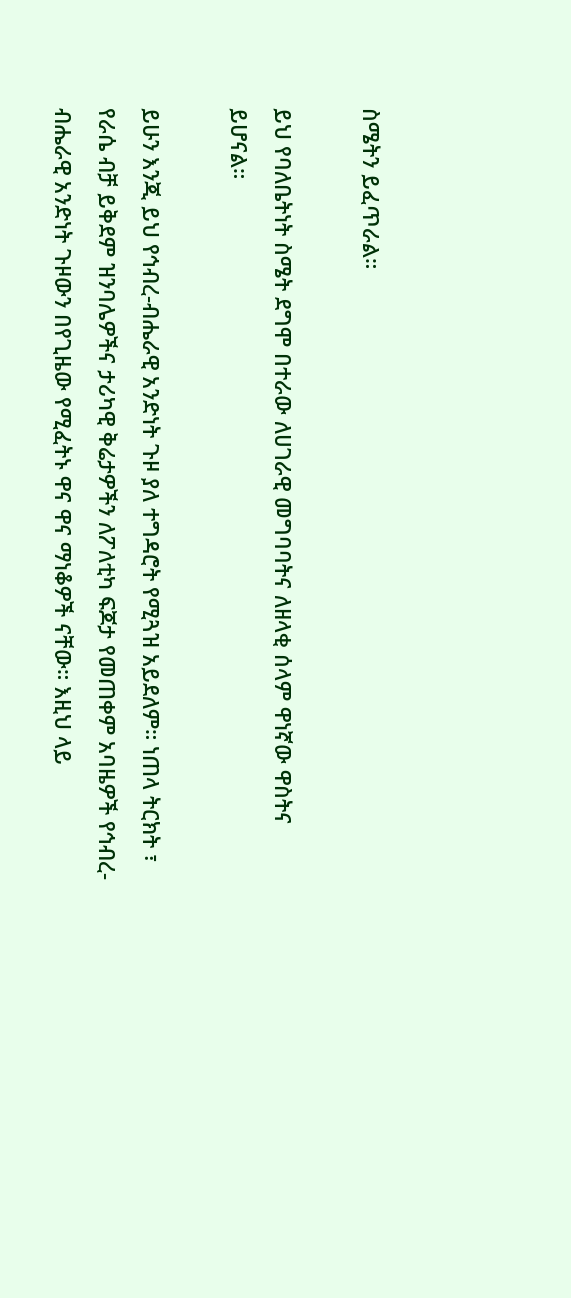ስሜትን ይፈጥራል።

ይህ የባለቤትነት ስሜት ደግሞ በተራው ለሀገራዊ መግባባትና ለዘላቂ ሰላም ዋነኛው ዋስትና ይሆናል።

ይሁን እንጂ ይህ የኅብረ-ብሔራዊ አንድነት ጉዞ ያለ ተግዳሮት የሚጓዝ አይደለም። ነጠላ ትርክት ፣ የራሴ ብቻ ይቅደም ዝንባሌዎችና ታሪካዊ ቅሬታዎችን ለፖለቲካ ፍጆታ የመጠቀም አባዜዎች የኅብረ-ብሔራዊ አንድነት ጉዞውን በየጊዜው የሚፈትኑ ዋና ዋና ማነቆዎች ናቸው። እዚህ ላይ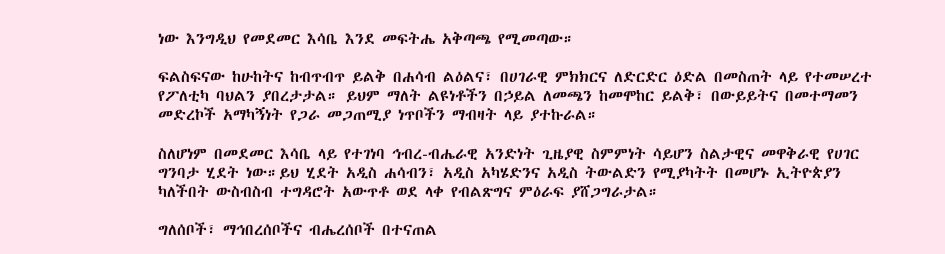ነው እንግዲህ የመደመር እሳቤ እንደ መፍትሔ አቅጣጫ የሚመጣው።

ፍልስፍናው ከሁከትና ከብጥብጥ ይልቅ በሐሳብ ልዕልና፣ በሀገራዊ ምክክርና ለድርድር ዕድል በመስጠት ላይ የተመሠረተ የፖለቲካ ባህልን ያበረታታል። ይህም ማለት ልዩነቶችን በኃይል ለመጫን ከመሞከር ይልቅ፣ በውይይትና በመተማመን መድረኮች አማካኝነት የጋራ መጋጠሚያ ነጥቦችን ማብዛት ላይ ያተኩራል።

ስለሆነም በመደመር እሳቤ ላይ የተገነባ ኅብረ-ብሔራዊ አንድነት ጊዜያዊ ስምምነት ሳይሆን ስልታዊና መዋቅራዊ የሀገር ግንባታ ሂደት ነው።ይህ ሂደት አዲስ ሐሳብን፣ አዲስ አካሄድንና አዲስ ትውልድን የሚያካትት በመሆኑ ኢትዮጵያን ካለችበት ውስብስብ ተግዳሮት አውጥቶ ወደ ላቀ የብልጽግና ምዕራፍ ያሸጋግራታል።

ግለሰቦች፣ ማኅበረሰቦችና ብሔረሰቦች በተናጠል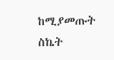ከሚያመጡት ስኬት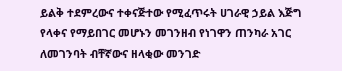ይልቅ ተደምረውና ተቀናጅተው የሚፈጥሩት ሀገራዊ ኃይል እጅግ የላቀና የማይበገር መሆኑን መገንዘብ የነገዋን ጠንካራ አገር ለመገንባት ብቸኛውና ዘላቂው መንገድ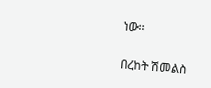ነው፡፡

በረከት ሽመልስ